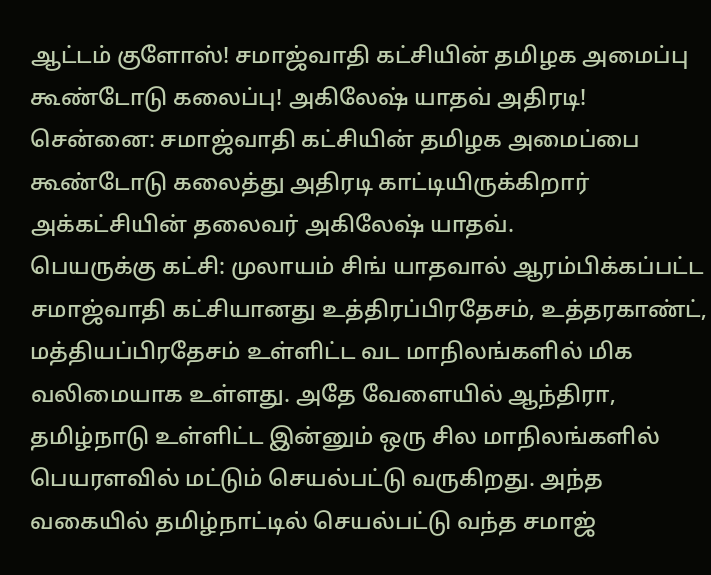ஆட்டம் குளோஸ்! சமாஜ்வாதி கட்சியின் தமிழக அமைப்பு கூண்டோடு கலைப்பு! அகிலேஷ் யாதவ் அதிரடி!
சென்னை: சமாஜ்வாதி கட்சியின் தமிழக அமைப்பை கூண்டோடு கலைத்து அதிரடி காட்டியிருக்கிறார் அக்கட்சியின் தலைவர் அகிலேஷ் யாதவ்.
பெயருக்கு கட்சி: முலாயம் சிங் யாதவால் ஆரம்பிக்கப்பட்ட சமாஜ்வாதி கட்சியானது உத்திரப்பிரதேசம், உத்தரகாண்ட், மத்தியப்பிரதேசம் உள்ளிட்ட வட மாநிலங்களில் மிக வலிமையாக உள்ளது. அதே வேளையில் ஆந்திரா, தமிழ்நாடு உள்ளிட்ட இன்னும் ஒரு சில மாநிலங்களில் பெயரளவில் மட்டும் செயல்பட்டு வருகிறது. அந்த வகையில் தமிழ்நாட்டில் செயல்பட்டு வந்த சமாஜ்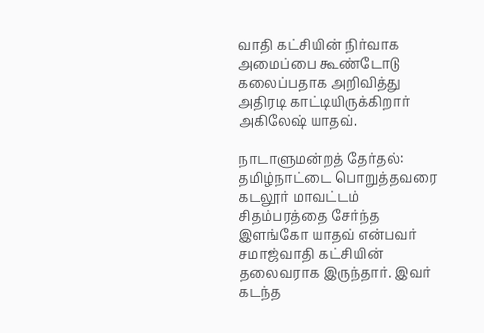வாதி கட்சியின் நிர்வாக அமைப்பை கூண்டோடு கலைப்பதாக அறிவித்து அதிரடி காட்டியிருக்கிறார் அகிலேஷ் யாதவ்.

நாடாளுமன்றத் தேர்தல்: தமிழ்நாட்டை பொறுத்தவரை கடலூர் மாவட்டம் சிதம்பரத்தை சேர்ந்த இளங்கோ யாதவ் என்பவர் சமாஜ்வாதி கட்சியின் தலைவராக இருந்தார். இவர் கடந்த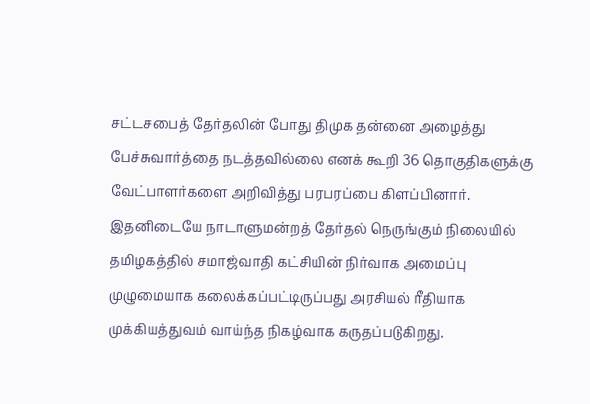சட்டசபைத் தேர்தலின் போது திமுக தன்னை அழைத்து பேச்சுவார்த்தை நடத்தவில்லை எனக் கூறி 36 தொகுதிகளுக்கு வேட்பாளர்களை அறிவித்து பரபரப்பை கிளப்பினார். இதனிடையே நாடாளுமன்றத் தேர்தல் நெருங்கும் நிலையில் தமிழகத்தில் சமாஜ்வாதி கட்சியின் நிர்வாக அமைப்பு முழுமையாக கலைக்கப்பட்டிருப்பது அரசியல் ரீதியாக முக்கியத்துவம் வாய்ந்த நிகழ்வாக கருதப்படுகிறது.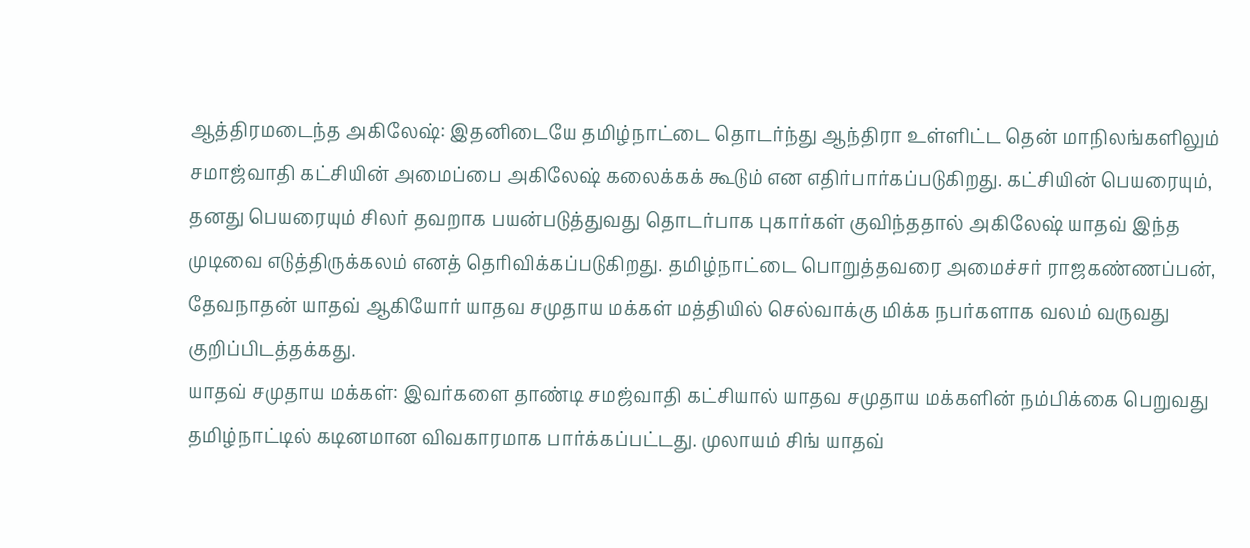ஆத்திரமடைந்த அகிலேஷ்: இதனிடையே தமிழ்நாட்டை தொடர்ந்து ஆந்திரா உள்ளிட்ட தென் மாநிலங்களிலும் சமாஜ்வாதி கட்சியின் அமைப்பை அகிலேஷ் கலைக்கக் கூடும் என எதிர்பார்கப்படுகிறது. கட்சியின் பெயரையும், தனது பெயரையும் சிலர் தவறாக பயன்படுத்துவது தொடர்பாக புகார்கள் குவிந்ததால் அகிலேஷ் யாதவ் இந்த முடிவை எடுத்திருக்கலம் எனத் தெரிவிக்கப்படுகிறது. தமிழ்நாட்டை பொறுத்தவரை அமைச்சர் ராஜகண்ணப்பன், தேவநாதன் யாதவ் ஆகியோர் யாதவ சமுதாய மக்கள் மத்தியில் செல்வாக்கு மிக்க நபர்களாக வலம் வருவது குறிப்பிடத்தக்கது.
யாதவ் சமுதாய மக்கள்: இவர்களை தாண்டி சமஜ்வாதி கட்சியால் யாதவ சமுதாய மக்களின் நம்பிக்கை பெறுவது தமிழ்நாட்டில் கடினமான விவகாரமாக பார்க்கப்பட்டது. முலாயம் சிங் யாதவ்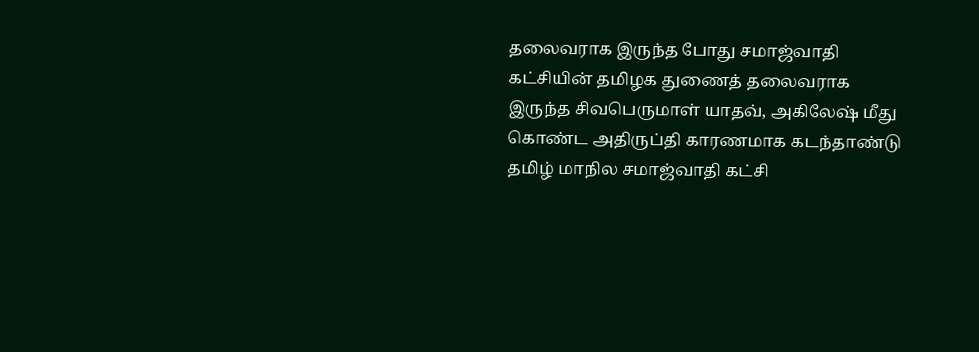தலைவராக இருந்த போது சமாஜ்வாதி கட்சியின் தமிழக துணைத் தலைவராக இருந்த சிவபெருமாள் யாதவ், அகிலேஷ் மீது கொண்ட அதிருப்தி காரணமாக கடந்தாண்டு தமிழ் மாநில சமாஜ்வாதி கட்சி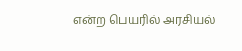என்ற பெயரில் அரசியல்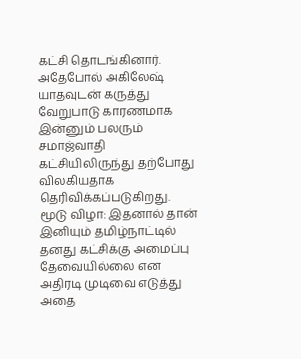கட்சி தொடங்கினார். அதேபோல் அகிலேஷ் யாதவுடன் கருத்து வேறுபாடு காரணமாக இன்னும் பலரும் சமாஜ்வாதி கட்சியிலிருந்து தற்போது விலகியதாக தெரிவிக்கப்படுகிறது.
மூடு விழா: இதனால் தான் இனியும் தமிழ்நாட்டில் தனது கட்சிக்கு அமைப்பு தேவையில்லை என அதிரடி முடிவை எடுத்து அதை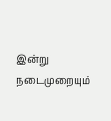இன்று நடைமுறையும்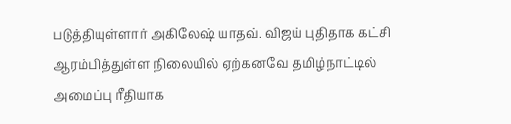படுத்தியுள்ளார் அகிலேஷ் யாதவ். விஜய் புதிதாக கட்சி ஆரம்பித்துள்ள நிலையில் ஏற்கனவே தமிழ்நாட்டில் அமைப்பு ரீதியாக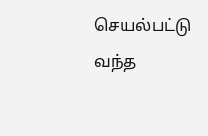செயல்பட்டு வந்த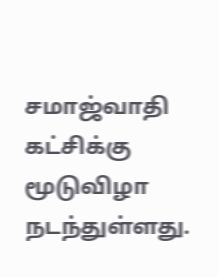சமாஜ்வாதி கட்சிக்கு மூடுவிழா நடந்துள்ளது.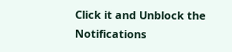Click it and Unblock the Notifications